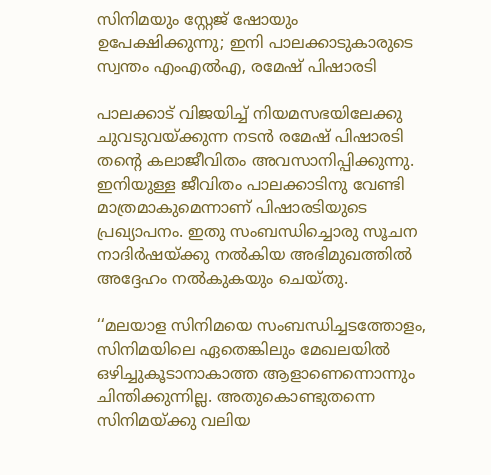സിനിമയും സ്റ്റേജ് ഷോയും ഉപേക്ഷിക്കുന്നു; ഇനി പാലക്കാടുകാരുടെ സ്വന്തം എംഎൽഎ, രമേഷ് പിഷാരടി

പാലക്കാട് വിജയിച്ച് നിയമസഭയിലേക്കു ചുവടുവയ്ക്കുന്ന നടൻ രമേഷ് പിഷാരടി തന്റെ കലാജീവിതം അവസാനിപ്പിക്കുന്നു. ഇനിയുള്ള ജീവിതം പാലക്കാടിനു വേണ്ടി മാത്രമാകുമെന്നാണ് പിഷാരടിയുടെ പ്രഖ്യാപനം. ഇതു സംബന്ധിച്ചൊരു സൂചന നാദിർഷയ്ക്കു നൽകിയ അഭിമുഖത്തിൽ അദ്ദേഹം നൽകുകയും ചെയ്തു.

‘‘മലയാള സിനിമയെ സംബന്ധിച്ചടത്തോളം, സിനിമയിലെ ഏതെങ്കിലും മേഖലയിൽ ഒഴിച്ചുകൂടാനാകാത്ത ആളാണെന്നൊന്നും ചിന്തിക്കുന്നില്ല. അതുകൊണ്ടുതന്നെ സിനിമയ്ക്കു വലിയ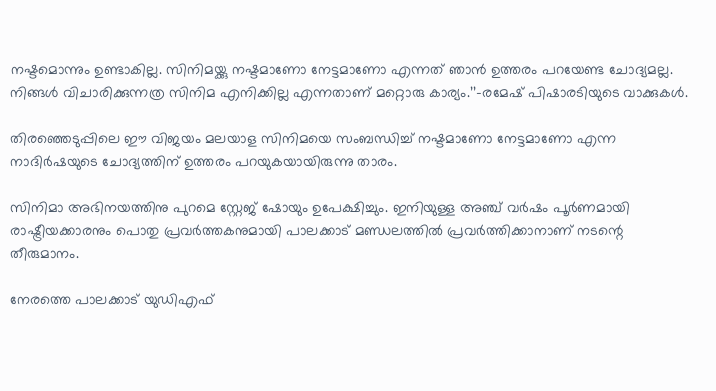നഷ്ടമൊന്നും ഉണ്ടാകില്ല. സിനിമയ്ക്കു നഷ്ടമാണോ നേട്ടമാണോ എന്നത് ഞാൻ ഉത്തരം പറയേണ്ട ചോദ്യമല്ല. നിങ്ങൾ വിചാരിക്കുന്നത്ര സിനിമ എനിക്കില്ല എന്നതാണ് മറ്റൊരു കാര്യം.’’–രമേഷ് പിഷാരടിയുടെ വാക്കുകൾ.

തിരഞ്ഞെടുപ്പിലെ ഈ വിജയം മലയാള സിനിമയെ സംബന്ധിച്ച് നഷ്ടമാണോ നേട്ടമാണോ എന്ന നാദിർഷയുടെ ചോദ്യത്തിന് ഉത്തരം പറയുകയായിരുന്നു താരം.

സിനിമാ അഭിനയത്തിനു പുറമെ സ്റ്റേജ് ഷോയും ഉപേക്ഷിച്ചും. ഇനിയുള്ള അഞ്ച് വർഷം പൂർണമായി രാഷ്ട്രീയക്കാരനും പൊതു പ്രവർത്തകനുമായി പാലക്കാട് മണ്ഡലത്തിൽ പ്രവർത്തിക്കാനാണ് നടന്റെ തീരുമാനം.

നേരത്തെ പാലക്കാട് യുഡിഎഫ്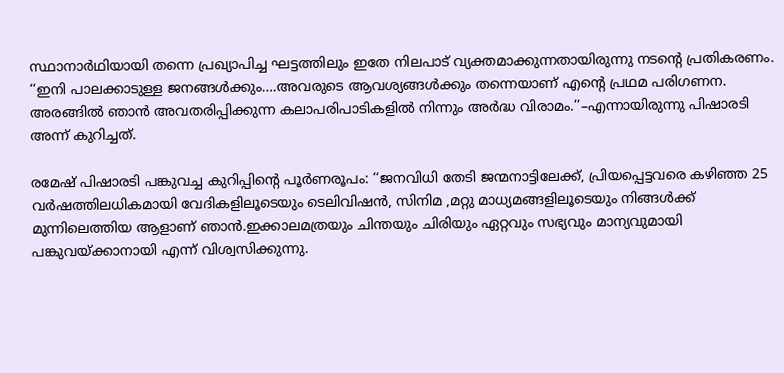സ്ഥാനാർഥിയായി തന്നെ പ്രഖ്യാപിച്ച ഘട്ടത്തിലും ഇതേ നിലപാട് വ്യക്തമാക്കുന്നതായിരുന്നു നടന്റെ പ്രതികരണം. ‘‘ഇനി പാലക്കാടുള്ള ജനങ്ങൾക്കും….അവരുടെ ആവശ്യങ്ങൾക്കും തന്നെയാണ് എന്റെ പ്രഥമ പരിഗണന. അരങ്ങിൽ ഞാൻ അവതരിപ്പിക്കുന്ന കലാപരിപാടികളിൽ നിന്നും അർദ്ധ വിരാമം.’’–എന്നായിരുന്നു പിഷാരടി അന്ന് കുറിച്ചത്.

രമേഷ് പിഷാരടി പങ്കുവച്ച കുറിപ്പിന്റെ പൂർണരൂപം: ‘‘ജനവിധി തേടി ജന്മനാട്ടിലേക്ക്, പ്രിയപ്പെട്ടവരെ കഴിഞ്ഞ 25 വർഷത്തിലധികമായി വേദികളിലൂടെയും ടെലിവിഷൻ, സിനിമ ,മറ്റു മാധ്യമങ്ങളിലൂടെയും നിങ്ങൾക്ക് മുന്നിലെത്തിയ ആളാണ് ഞാൻ.ഇക്കാലമത്രയും ചിന്തയും ചിരിയും ഏറ്റവും സഭ്യവും മാന്യവുമായി പങ്കുവയ്ക്കാനായി എന്ന് വിശ്വസിക്കുന്നു.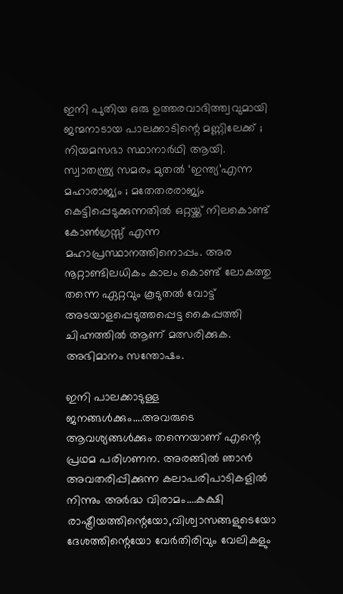ഇനി പുതിയ ഒരു ഉത്തരവാദിത്ത്വവുമായി ജന്മനാടായ പാലക്കാടിന്റെ മണ്ണിലേക്ക് ; നിയമസഭാ സ്ഥാനാർഥി ആയി. സ്വാതന്ത്ര്യ സമരം മുതൽ ‘ഇന്ത്യ’എന്ന മഹാരാജ്യം ; മതേതരരാജ്യം കെട്ടിപ്പെടുക്കുന്നതിൽ ഒറ്റയ്ക്ക് നിലകൊണ്ട് കോൺഗ്രസ്സ് എന്ന മഹാപ്രസ്ഥാനത്തിനൊപ്പം. അര നൂറ്റാണ്ടിലധികം കാലം കൊണ്ട് ലോകത്തു തന്നെ ഏറ്റവും കൂടുതൽ വോട്ട് അടയാളപ്പെടുത്തപ്പെട്ട കൈപ്പത്തി ചിഹ്നത്തിൽ ആണ് മത്സരിക്കുക. അഭിമാനം സന്തോഷം.

ഇനി പാലക്കാടുള്ള ജനങ്ങൾക്കും….അവരുടെ ആവശ്യങ്ങൾക്കും തന്നെയാണ് എന്റെ പ്രഥമ പരിഗണന. അരങ്ങിൽ ഞാൻ അവതരിപ്പിക്കുന്ന കലാപരിപാടികളിൽ നിന്നും അർദ്ധ വിരാമം….കക്ഷി രാഷ്ട്രീയത്തിന്റെയോ,വിശ്വാസങ്ങളുടെയോ ദേശത്തിന്റെയോ വേർതിരിവും വേലികളും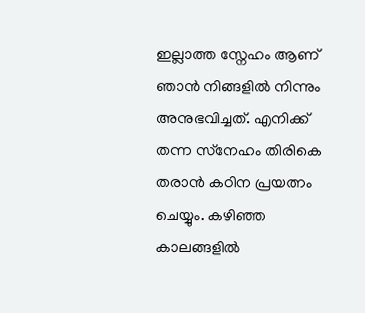ഇല്ലാത്ത സ്നേഹം ആണ് ഞാൻ നിങ്ങളിൽ നിന്നും അനുഭവിച്ചത്. എനിക്ക് തന്ന സ്‌നേഹം തിരികെ തരാൻ കഠിന പ്രയത്നം ചെയ്യും. കഴിഞ്ഞ കാലങ്ങളിൽ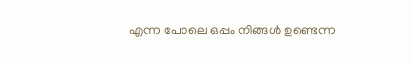എന്ന പോലെ ഒപ്പം നിങ്ങൾ ഉണ്ടെന്ന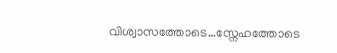വിശ്വാസത്തോടെ…സ്നേഹത്തോടെ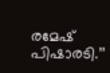രമേഷ് പിഷാരടി.’’